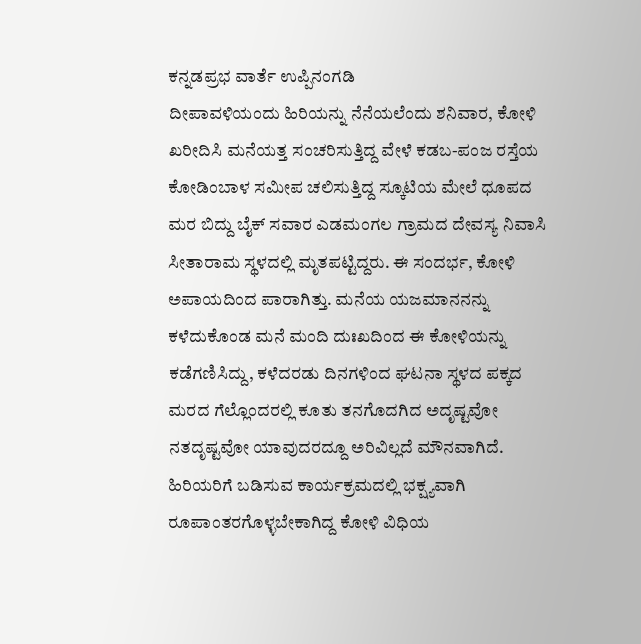ಕನ್ನಡಪ್ರಭ ವಾರ್ತೆ ಉಪ್ಪಿನಂಗಡಿ
ದೀಪಾವಳಿಯಂದು ಹಿರಿಯನ್ನು ನೆನೆಯಲೆಂದು ಶನಿವಾರ, ಕೋಳಿ ಖರೀದಿಸಿ ಮನೆಯತ್ತ ಸಂಚರಿಸುತ್ತಿದ್ದ ವೇಳೆ ಕಡಬ-ಪಂಜ ರಸ್ತೆಯ ಕೋಡಿಂಬಾಳ ಸಮೀಪ ಚಲಿಸುತ್ತಿದ್ದ ಸ್ಕೂಟಿಯ ಮೇಲೆ ಧೂಪದ ಮರ ಬಿದ್ದು ಬೈಕ್ ಸವಾರ ಎಡಮಂಗಲ ಗ್ರಾಮದ ದೇವಸ್ಯ ನಿವಾಸಿ ಸೀತಾರಾಮ ಸ್ಥಳದಲ್ಲಿ ಮೃತಪಟ್ಟಿದ್ದರು. ಈ ಸಂದರ್ಭ, ಕೋಳಿ ಅಪಾಯದಿಂದ ಪಾರಾಗಿತ್ತು. ಮನೆಯ ಯಜಮಾನನನ್ನು ಕಳೆದುಕೊಂಡ ಮನೆ ಮಂದಿ ದುಃಖದಿಂದ ಈ ಕೋಳಿಯನ್ನು ಕಡೆಗಣಿಸಿದ್ದು, ಕಳೆದರಡು ದಿನಗಳಿಂದ ಘಟನಾ ಸ್ಥಳದ ಪಕ್ಕದ ಮರದ ಗೆಲ್ಲೊಂದರಲ್ಲಿ ಕೂತು ತನಗೊದಗಿದ ಅದೃಷ್ಟವೋ ನತದೃಷ್ಟವೋ ಯಾವುದರದ್ದೂ ಅರಿವಿಲ್ಲದೆ ಮೌನವಾಗಿದೆ. ಹಿರಿಯರಿಗೆ ಬಡಿಸುವ ಕಾರ್ಯಕ್ರಮದಲ್ಲಿ ಭಕ್ಷ್ಯವಾಗಿ ರೂಪಾಂತರಗೊಳ್ಳಬೇಕಾಗಿದ್ದ ಕೋಳಿ ವಿಧಿಯ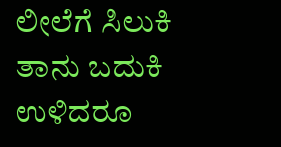ಲೀಲೆಗೆ ಸಿಲುಕಿ ತಾನು ಬದುಕಿ ಉಳಿದರೂ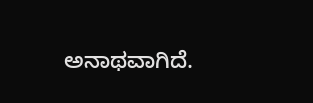ಅನಾಥವಾಗಿದೆ.